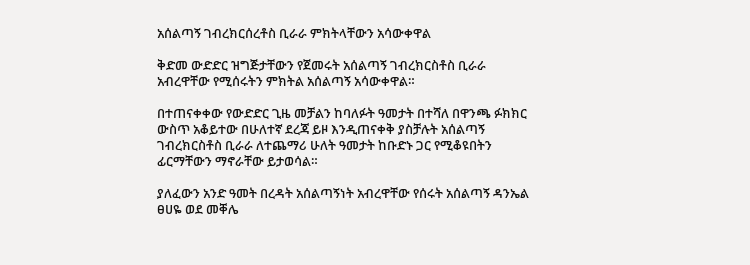አሰልጣኝ ገብረክርሰረቶስ ቢራራ ምክትላቸውን አሳውቀዋል

ቅድመ ውድድር ዝግጅታቸውን የጀመሩት አሰልጣኝ ገብረክርስቶስ ቢራራ አብረዋቸው የሚሰሩትን ምክትል አሰልጣኝ አሳውቀዋል።

በተጠናቀቀው የውድድር ጊዜ መቻልን ከባለፉት ዓመታት በተሻለ በዋንጫ ፉክክር ውስጥ አቆይተው በሁለተኛ ደረጃ ይዞ እንዲጠናቀቅ ያስቻሉት አሰልጣኝ ገብረክርስቶስ ቢራራ ለተጨማሪ ሁለት ዓመታት ከቡድኑ ጋር የሚቆዩበትን ፊርማቸውን ማኖራቸው ይታወሳል።

ያለፈውን አንድ ዓመት በረዳት አሰልጣኝነት አብረዋቸው የሰሩት አሰልጣኝ ዳንኤል ፀሀዬ ወደ መቐሌ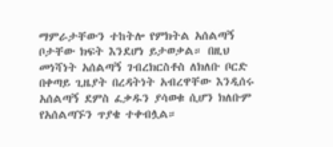ማምራታቸውን ተከትሎ የምክትል አሰልጣኝ ቦታቸው ክፍት እንደሆነ ይታወቃል። በዚህ መነሻነት አሰልጣኝ ገብረክርስቶስ ለክለቡ ቦርድ በቀጣይ ጊዜያት በረዳትነት አብረዋቸው እንዲሰሩ አሰልጣኝ ደምስ ፈቃዱን ያሳወቁ ሲሆን ክለቡም የአሰልጣኙን ጥያቄ ተቀብሏል።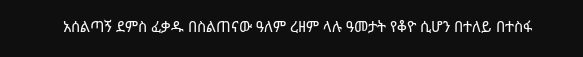አሰልጣኝ ደምስ ፈቃዱ በስልጠናው ዓለም ረዘም ላሉ ዓመታት የቆዮ ሲሆን በተለይ በተስፋ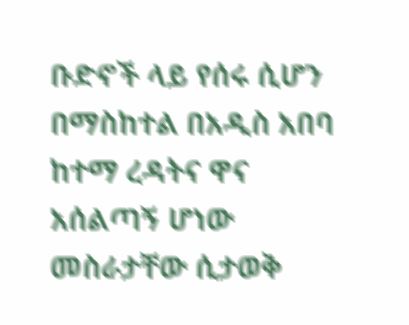ቡድኖች ላይ የሰሩ ሲሆን በማስከተል በአዲስ አበባ ከተማ ረዳትና ዋና አሰልጣኝ ሆነው መስራታቸው ሲታወቅ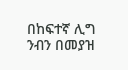በከፍተኛ ሊግ ንብን በመያዝ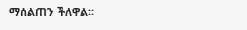ማሰልጠን ችለዋል።